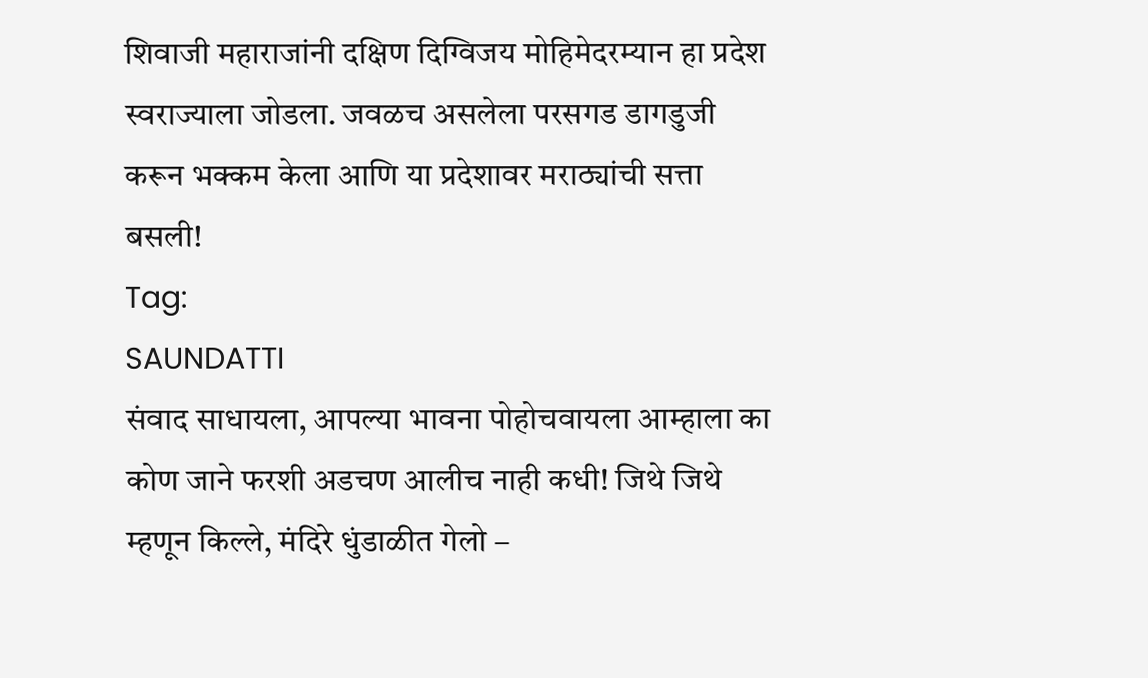शिवाजी महाराजांनी दक्षिण दिग्विजय मोहिमेदरम्यान हा प्रदेश स्वराज्याला जोडला. जवळच असलेला परसगड डागडुजी करून भक्कम केला आणि या प्रदेशावर मराठ्यांची सत्ता बसली!
Tag:
SAUNDATTI
संवाद साधायला, आपल्या भावना पोहोचवायला आम्हाला का कोण जाने फरशी अडचण आलीच नाही कधी! जिथे जिथे म्हणून किल्ले, मंदिरे धुंडाळीत गेलो –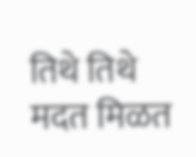तिथे तिथे मदत मिळत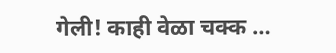गेली! काही वेळा चक्क …